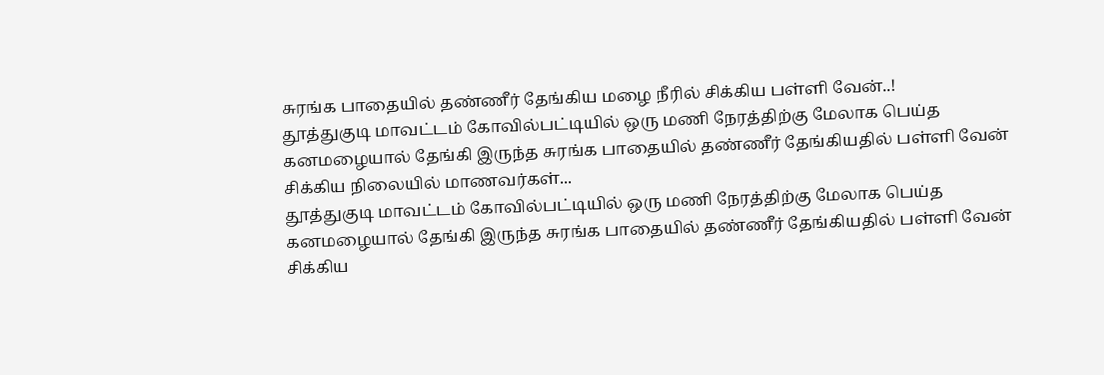சுரங்க பாதையில் தண்ணீர் தேங்கிய மழை நீரில் சிக்கிய பள்ளி வேன்..!
தூத்துகுடி மாவட்டம் கோவில்பட்டியில் ஒரு மணி நேரத்திற்கு மேலாக பெய்த கனமழையால் தேங்கி இருந்த சுரங்க பாதையில் தண்ணீர் தேங்கியதில் பள்ளி வேன் சிக்கிய நிலையில் மாணவர்கள்...
தூத்துகுடி மாவட்டம் கோவில்பட்டியில் ஒரு மணி நேரத்திற்கு மேலாக பெய்த கனமழையால் தேங்கி இருந்த சுரங்க பாதையில் தண்ணீர் தேங்கியதில் பள்ளி வேன் சிக்கிய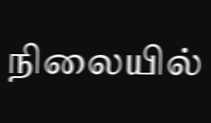நிலையில்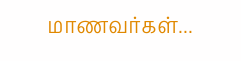மாணவர்கள்...